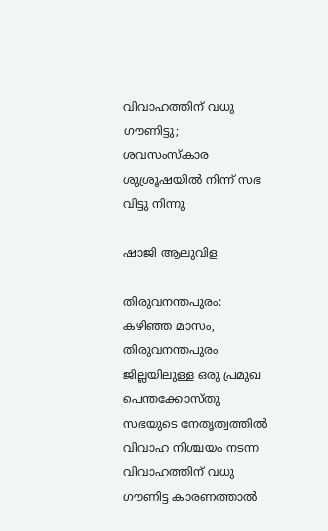വിവാഹത്തിന് വധു ഗൗണിട്ടു; ശവസംസ്കാര ശുശ്രൂഷയിൽ നിന്ന് സഭ വിട്ടു നിന്നു

ഷാജി ആലുവിള

തിരുവനന്തപുരം: കഴിഞ്ഞ മാസം, തിരുവനന്തപുരം ജില്ലയിലുള്ള ഒരു പ്രമുഖ പെന്തക്കോസ്തു സഭയുടെ നേതൃത്വത്തിൽ വിവാഹ നിശ്ചയം നടന്ന വിവാഹത്തിന് വധു ഗൗണിട്ട കാരണത്താൽ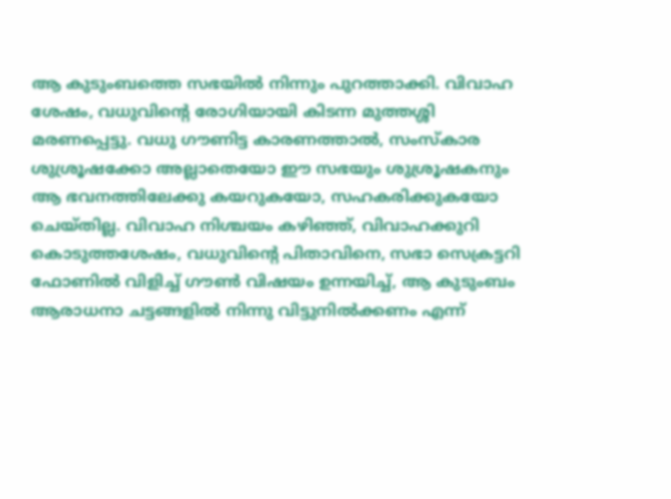ആ കുടുംബത്തെ സഭയിൽ നിന്നും പുറത്താക്കി. വിവാഹ ശേഷം, വധുവിന്റെ രോഗിയായി കിടന്ന മുത്തശ്ശി മരണപ്പെട്ടു. വധു ഗൗണിട്ട കാരണത്താൽ, സംസ്കാര ശുശ്രൂഷക്കോ അല്ലാതെയോ ഈ സഭയും ശുശ്രൂഷകനും ആ ഭവനത്തിലേക്കു കയറുകയോ, സഹകരിക്കുകയോ ചെയ്തില്ല. വിവാഹ നിശ്ചയം കഴിഞ്ഞ്, വിവാഹക്കുറി കൊടുത്തശേഷം, വധുവിന്റെ പിതാവിനെ, സഭാ സെക്രട്ടറി ഫോണിൽ വിളിച്ച് ഗൗൺ വിഷയം ഉന്നയിച്ച്, ആ കുടുംബം ആരാധനാ ചട്ടങ്ങളിൽ നിന്നു വിട്ടുനിൽക്കണം എന്ന്‌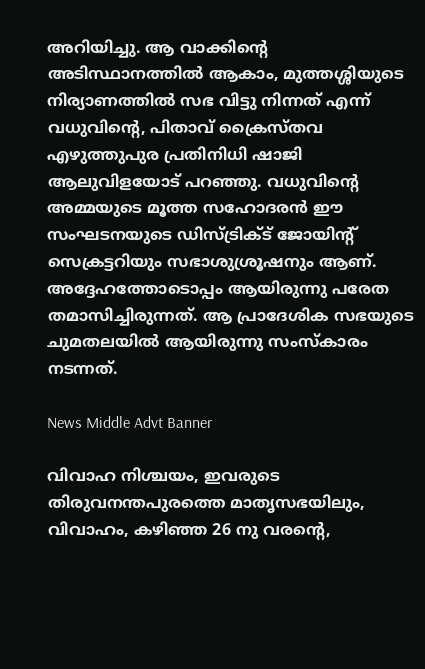അറിയിച്ചു. ആ വാക്കിന്റെ അടിസ്ഥാനത്തിൽ ആകാം, മുത്തശ്ശിയുടെ നിര്യാണത്തിൽ സഭ വിട്ടു നിന്നത് എന്ന് വധുവിന്റെ, പിതാവ് ക്രൈസ്തവ എഴുത്തുപുര പ്രതിനിധി ഷാജി ആലുവിളയോട് പറഞ്ഞു. വധുവിന്റെ അമ്മയുടെ മൂത്ത സഹോദരൻ ഈ സംഘടനയുടെ ഡിസ്ട്രിക്ട് ജോയിന്റ് സെക്രട്ടറിയും സഭാശുശ്രൂഷനും ആണ്. അദ്ദേഹത്തോടൊപ്പം ആയിരുന്നു പരേത തമാസിച്ചിരുന്നത്. ആ പ്രാദേശിക സഭയുടെ ചുമതലയിൽ ആയിരുന്നു സംസ്കാരം നടന്നത്.

News Middle Advt Banner

വിവാഹ നിശ്ചയം, ഇവരുടെ തിരുവനന്തപുരത്തെ മാതൃസഭയിലും, വിവാഹം, കഴിഞ്ഞ 26 നു വരന്റെ,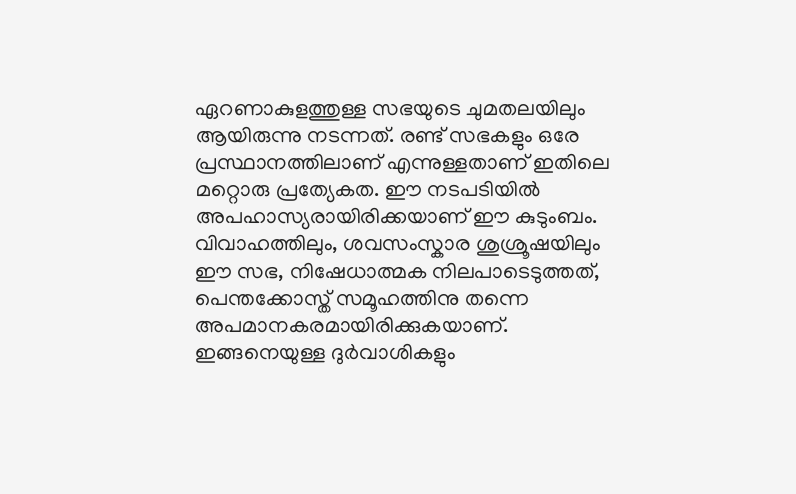ഏറണാകുളത്തുള്ള സഭയുടെ ചുമതലയിലും ആയിരുന്നു നടന്നത്. രണ്ട് സഭകളും ഒരേ പ്രസ്ഥാനത്തിലാണ് എന്നുള്ളതാണ് ഇതിലെ മറ്റൊരു പ്രത്യേകത. ഈ നടപടിയിൽ അപഹാസ്യരായിരിക്കയാണ് ഈ കുടുംബം. വിവാഹത്തിലും, ശവസംസ്കാര ശുശ്രൂഷയിലും ഈ സഭ, നിഷേധാത്മക നിലപാടെടുത്തത്, പെന്തക്കോസ്ത് സമൂഹത്തിനു തന്നെ അപമാനകരമായിരിക്കുകയാണ്. ഇങ്ങനെയുള്ള ദുർവാശികളും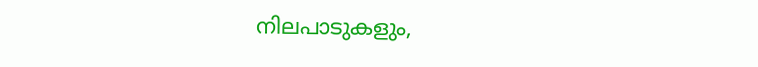നിലപാടുകളും,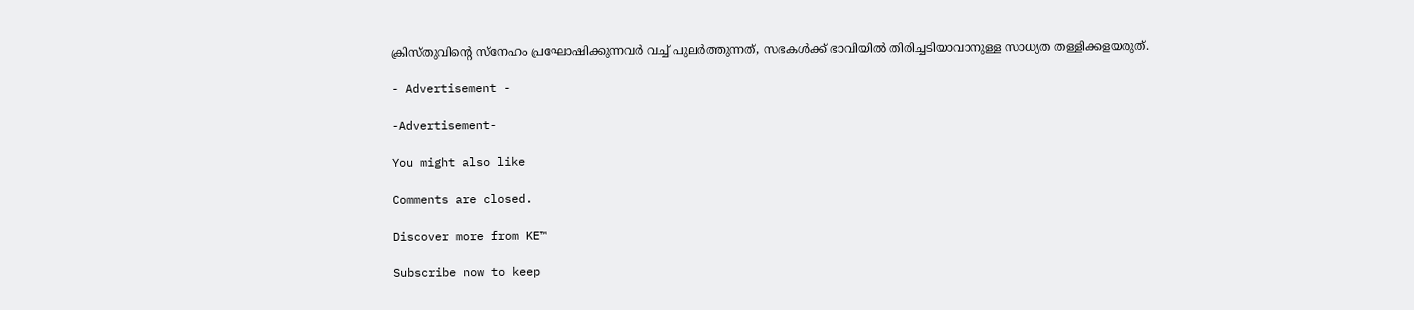ക്രിസ്തുവിന്റെ സ്നേഹം പ്രഘോഷിക്കുന്നവർ വച്ച് പുലർത്തുന്നത്, സഭകൾക്ക് ഭാവിയിൽ തിരിച്ചടിയാവാനുള്ള സാധ്യത തള്ളിക്കളയരുത്.

- Advertisement -

-Advertisement-

You might also like

Comments are closed.

Discover more from KE™

Subscribe now to keep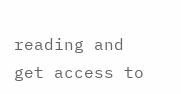reading and get access to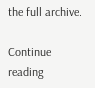the full archive.

Continue reading